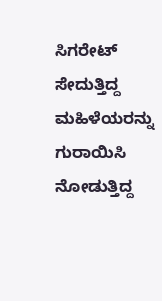ಸಿಗರೇಟ್ ಸೇದುತ್ತಿದ್ದ ಮಹಿಳೆಯರನ್ನು ಗುರಾಯಿಸಿ ನೋಡುತ್ತಿದ್ದ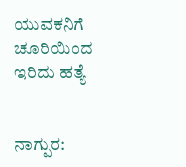ಯುವಕನಿಗೆ ಚೂರಿಯಿಂದ ಇರಿದು ಹತ್ಯೆ


ನಾಗ್ಪುರ: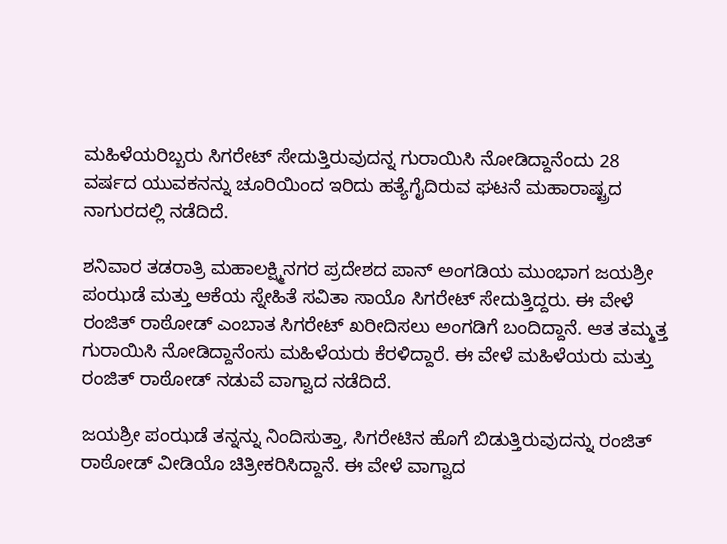ಮಹಿಳೆಯರಿಬ್ಬರು ಸಿಗರೇಟ್ ಸೇದುತ್ತಿರುವುದನ್ನ ಗುರಾಯಿಸಿ ನೋಡಿದ್ದಾನೆಂದು 28 ವರ್ಷದ ಯುವಕನನ್ನು ಚೂರಿಯಿಂದ ಇರಿದು ಹತ್ಯೆಗೈದಿರುವ ಘಟನೆ ಮಹಾರಾಷ್ಟ್ರದ ನಾಗುರದಲ್ಲಿ ನಡೆದಿದೆ.

ಶನಿವಾರ ತಡರಾತ್ರಿ ಮಹಾಲಕ್ಷ್ಮಿನಗರ ಪ್ರದೇಶದ ಪಾನ್ ಅಂಗಡಿಯ ಮುಂಭಾಗ ಜಯಶ್ರೀ ಪಂಝಡೆ ಮತ್ತು ಆಕೆಯ ಸ್ನೇಹಿತೆ ಸವಿತಾ ಸಾಯೊ ಸಿಗರೇಟ್ ಸೇದುತ್ತಿದ್ದರು. ಈ ವೇಳೆ ರಂಜಿತ್ ರಾಠೋಡ್ ಎಂಬಾತ ಸಿಗರೇಟ್ ಖರೀದಿಸಲು ಅಂಗಡಿಗೆ ಬಂದಿದ್ದಾನೆ‌. ಆತ ತಮ್ಮತ್ತ ಗುರಾಯಿಸಿ ನೋಡಿದ್ದಾನೆಂಸು ಮಹಿಳೆಯರು ಕೆರಳಿದ್ದಾರೆ. ಈ ವೇಳೆ ಮಹಿಳೆಯರು ಮತ್ತು ರಂಜಿತ್ ರಾಠೋಡ್ ನಡುವೆ ವಾಗ್ವಾದ ನಡೆದಿದೆ.

ಜಯಶ್ರೀ ಪಂಝಡೆ ತನ್ನನ್ನು ನಿಂದಿಸುತ್ತಾ, ಸಿಗರೇಟಿನ ಹೊಗೆ ಬಿಡುತ್ತಿರುವುದನ್ನು ರಂಜಿತ್ ರಾಠೋಡ್ ವೀಡಿಯೊ ಚಿತ್ರೀಕರಿಸಿದ್ದಾನೆ. ಈ ವೇಳೆ ವಾಗ್ವಾದ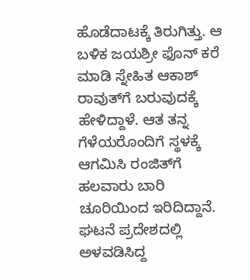ಹೊಡೆದಾಟಕ್ಕೆ ತಿರುಗಿತ್ತು. ಆ ಬಳಿಕ ಜಯಶ್ರೀ ಫೊನ್ ಕರೆ ಮಾಡಿ ಸ್ನೇಹಿತ ಆಕಾಶ್ ರಾವುತ್‌ಗೆ ಬರುವುದಕ್ಕೆ ಹೇಳಿದ್ದಾಳೆ. ಆತ ತನ್ನ ಗೆಳೆಯರೊಂದಿಗೆ ಸ್ಥಳಕ್ಕೆ ಆಗಮಿಸಿ ರಂಜಿತ್‌ಗೆ ಹಲವಾರು ಬಾರಿ ಚೂರಿಯಿಂದ ಇರಿದಿದ್ದಾನೆ. ಘಟನೆ ಪ್ರದೇಶದಲ್ಲಿ ಅಳವಡಿಸಿದ್ದ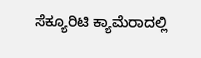ಸೆಕ್ಯೂರಿಟಿ ಕ್ಯಾಮೆರಾದಲ್ಲಿ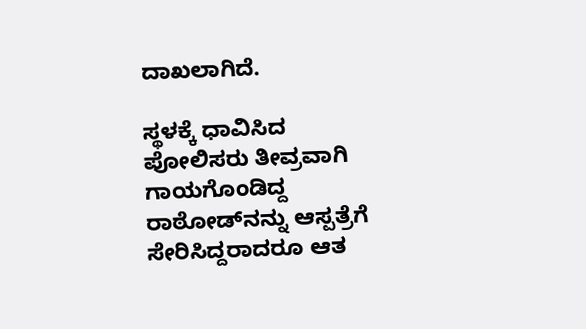ದಾಖಲಾಗಿದೆ.

ಸ್ಥಳಕ್ಕೆ ಧಾವಿಸಿದ ಪೋಲಿಸರು ತೀವ್ರವಾಗಿ ಗಾಯಗೊಂಡಿದ್ದ ರಾಠೋಡ್‌ನನ್ನು ಆಸ್ಪತ್ರೆಗೆ ಸೇರಿಸಿದ್ದರಾದರೂ ಆತ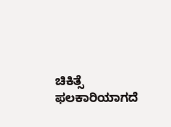ಚಿಕಿತ್ಸೆ ಫಲಕಾರಿಯಾಗದೆ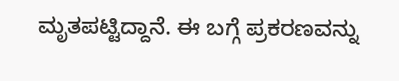ಮೃತಪಟ್ಟಿದ್ದಾನೆ. ಈ ಬಗ್ಗೆ ಪ್ರಕರಣವನ್ನು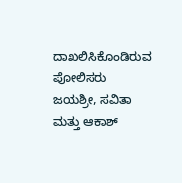ದಾಖಲಿಸಿಕೊಂಡಿರುವ ಪೋಲಿಸರು ಜಯಶ್ರೀ, ಸವಿತಾ ಮತ್ತು ಆಕಾಶ್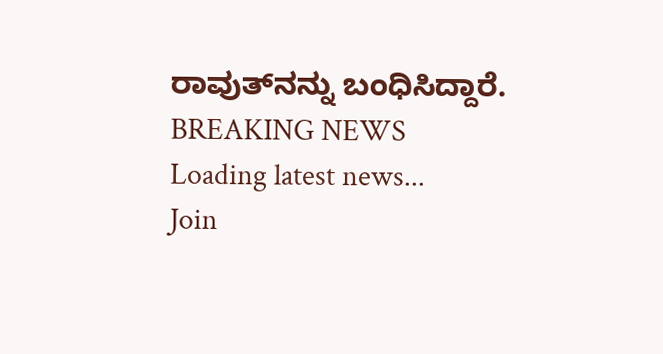ರಾವುತ್‌ನನ್ನು ಬಂಧಿಸಿದ್ದಾರೆ.
BREAKING NEWS
Loading latest news...
Join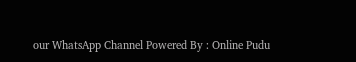our WhatsApp Channel Powered By : Online Pudu